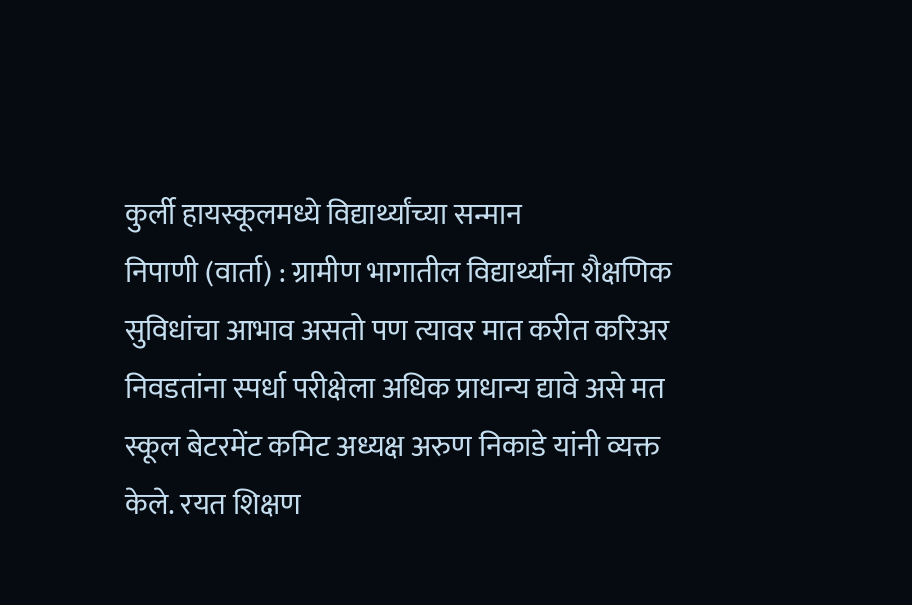कुर्ली हायस्कूलमध्ये विद्यार्थ्यांच्या सन्मान
निपाणी (वार्ता) : ग्रामीण भागातील विद्यार्थ्यांना शैक्षणिक सुविधांचा आभाव असतो पण त्यावर मात करीत करिअर निवडतांना स्पर्धा परीक्षेला अधिक प्राधान्य द्यावे असे मत स्कूल बेटरमेंट कमिट अध्यक्ष अरुण निकाडे यांनी व्यक्त केले. रयत शिक्षण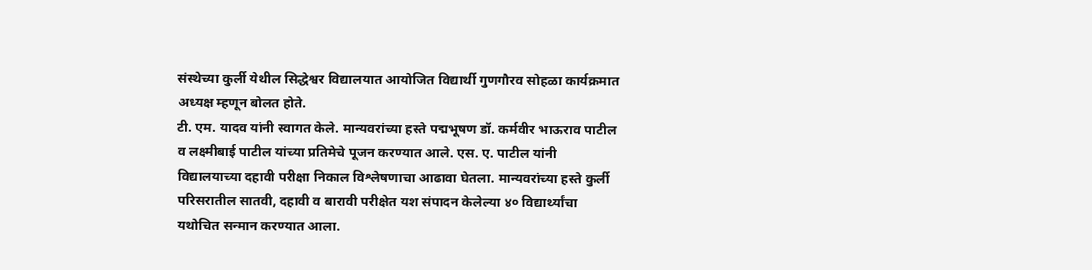संस्थेच्या कुर्ली येथील सिद्धेश्वर विद्यालयात आयोजित विद्यार्थी गुणगौरव सोहळा कार्यक्रमात अध्यक्ष म्हणून बोलत होते.
टी. एम. यादव यांनी स्वागत केले. मान्यवरांच्या हस्ते पद्मभूषण डॉ. कर्मवीर भाऊराव पाटील व लक्ष्मीबाई पाटील यांच्या प्रतिमेचे पूजन करण्यात आले. एस. ए. पाटील यांनी विद्यालयाच्या दहावी परीक्षा निकाल विश्लेषणाचा आढावा घेतला. मान्यवरांच्या हस्ते कुर्ली परिसरातील सातवी, दहावी व बारावी परीक्षेत यश संपादन केलेल्या ४० विद्यार्थ्यांचा यथोचित सन्मान करण्यात आला.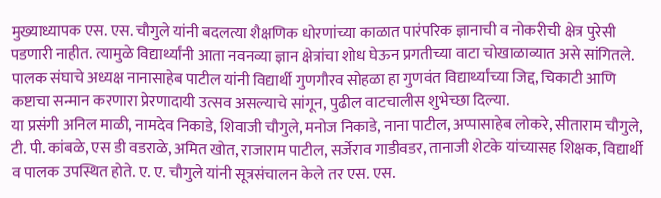मुख्याध्यापक एस. एस. चौगुले यांनी बदलत्या शैक्षणिक धोरणांच्या काळात पारंपरिक ज्ञानाची व नोकरीची क्षेत्र पुरेसी पडणारी नाहीत. त्यामुळे विद्यार्थ्यांनी आता नवनव्या ज्ञान क्षेत्रांचा शोध घेऊन प्रगतीच्या वाटा चोखाळाव्यात असे सांगितले. पालक संघाचे अध्यक्ष नानासाहेब पाटील यांनी विद्यार्थी गुणगौरव सोहळा हा गुणवंत विद्यार्थ्यांच्या जिद्द, चिकाटी आणि कष्टाचा सन्मान करणारा प्रेरणादायी उत्सव असल्याचे सांगून, पुढील वाटचालीस शुभेच्छा दिल्या.
या प्रसंगी अनिल माळी, नामदेव निकाडे, शिवाजी चौगुले, मनोज निकाडे, नाना पाटील, अप्पासाहेब लोकरे, सीताराम चौगुले, टी. पी. कांबळे, एस डी वडराळे, अमित खोत, राजाराम पाटील, सर्जेराव गाडीवडर, तानाजी शेटके यांच्यासह शिक्षक, विद्यार्थी व पालक उपस्थित होते. ए. ए. चौगुले यांनी सूत्रसंचालन केले तर एस. एस.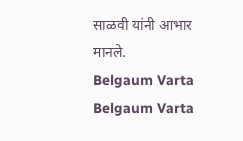साळवी यांनी आभार मानले.
Belgaum Varta Belgaum Varta